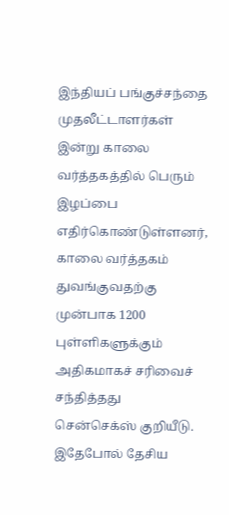இந்தியப் பங்குச்சந்தை முதலீட்டாளர்கள் இன்று காலை வர்த்தகத்தில் பெரும் இழப்பை எதிர்கொண்டுள்ளனர், காலை வர்த்தகம் துவங்குவதற்கு முன்பாக 1200 புள்ளிகளுக்கும் அதிகமாகச் சரிவைச் சந்தித்தது சென்செக்ஸ் குறியீடு. இதேபோல் தேசிய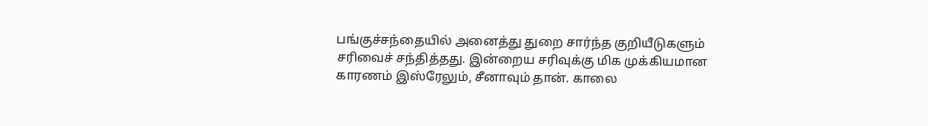பங்குச்சந்தையில் அனைத்து துறை சார்ந்த குறியீடுகளும் சரிவைச் சந்தித்தது. இன்றைய சரிவுக்கு மிக முக்கியமான காரணம் இஸ்ரேலும், சீனாவும் தான். காலை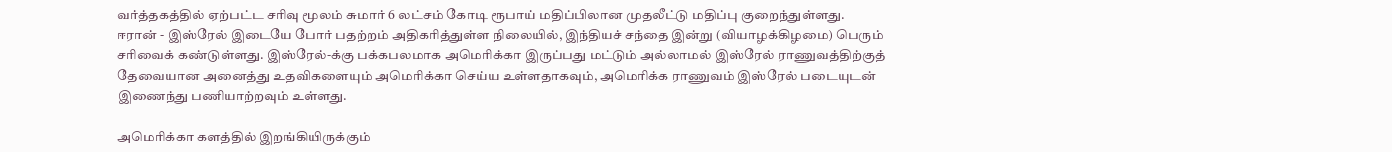வர்த்தகத்தில் ஏற்பட்ட சரிவு மூலம் சுமார் 6 லட்சம் கோடி ரூபாய் மதிப்பிலான முதலீட்டு மதிப்பு குறைந்துள்ளது.
ஈரான் - இஸ்ரேல் இடையே போர் பதற்றம் அதிகரித்துள்ள நிலையில், இந்தியச் சந்தை இன்று (வியாழக்கிழமை) பெரும் சரிவைக் கண்டுள்ளது. இஸ்ரேல்-க்கு பக்கபலமாக அமெரிக்கா இருப்பது மட்டும் அல்லாமல் இஸ்ரேல் ராணுவத்திற்குத் தேவையான அனைத்து உதவிகளையும் அமெரிக்கா செய்ய உள்ளதாகவும், அமெரிக்க ராணுவம் இஸ்ரேல் படையுடன் இணைந்து பணியாற்றவும் உள்ளது.

அமெரிக்கா களத்தில் இறங்கியிருக்கும்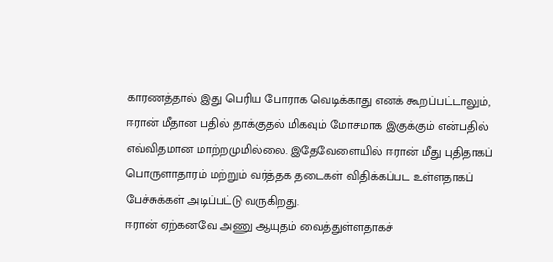காரணத்தால் இது பெரிய போராக வெடிக்காது எனக் கூறப்பட்டாலும், ஈரான் மீதான பதில் தாக்குதல் மிகவும் மோசமாக இகுக்கும் என்பதில் எவ்விதமான மாற்றமுமில்லை. இதேவேளையில் ஈரான் மீது புதிதாகப் பொருளாதாரம் மற்றும் வர்த்தக தடைகள் விதிக்கப்பட உள்ளதாகப் பேச்சுக்கள் அடிப்பட்டு வருகிறது.
ஈரான் ஏற்கனவே அணு ஆயுதம் வைத்துள்ளதாகச்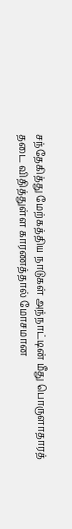சந்தேகித்து மேற்கத்திய நாடுகள் அந்நாட்டின் மீது பொருளாதாரத் தடை விதித்துள்ள காரணத்தால் மோசமான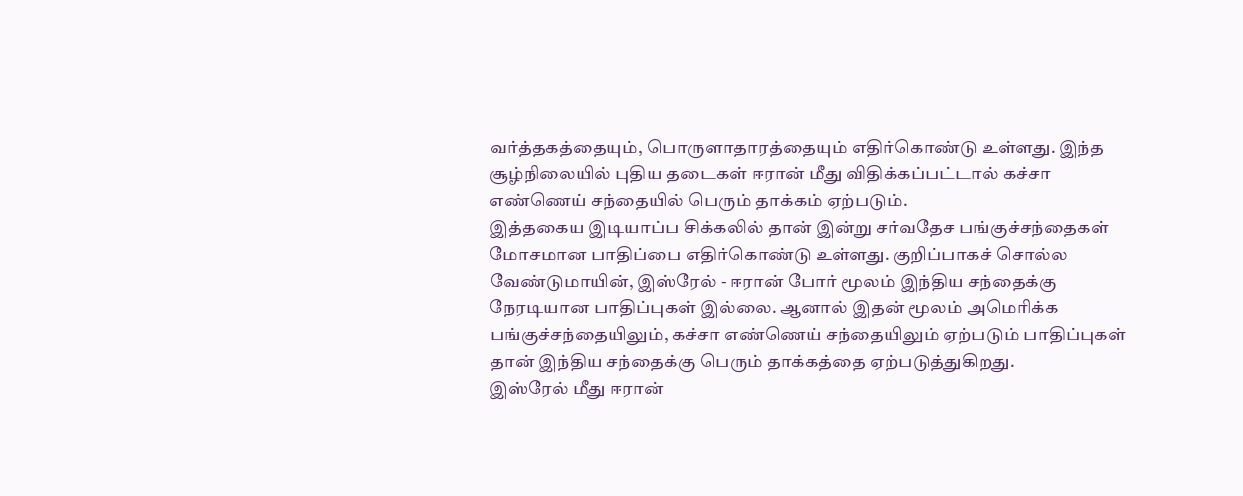வர்த்தகத்தையும், பொருளாதாரத்தையும் எதிர்கொண்டு உள்ளது. இந்த சூழ்நிலையில் புதிய தடைகள் ஈரான் மீது விதிக்கப்பட்டால் கச்சா எண்ணெய் சந்தையில் பெரும் தாக்கம் ஏற்படும்.
இத்தகைய இடியாப்ப சிக்கலில் தான் இன்று சர்வதேச பங்குச்சந்தைகள் மோசமான பாதிப்பை எதிர்கொண்டு உள்ளது. குறிப்பாகச் சொல்ல வேண்டுமாயின், இஸ்ரேல் - ஈரான் போர் மூலம் இந்திய சந்தைக்கு நேரடியான பாதிப்புகள் இல்லை. ஆனால் இதன் மூலம் அமெரிக்க பங்குச்சந்தையிலும், கச்சா எண்ணெய் சந்தையிலும் ஏற்படும் பாதிப்புகள் தான் இந்திய சந்தைக்கு பெரும் தாக்கத்தை ஏற்படுத்துகிறது.
இஸ்ரேல் மீது ஈரான்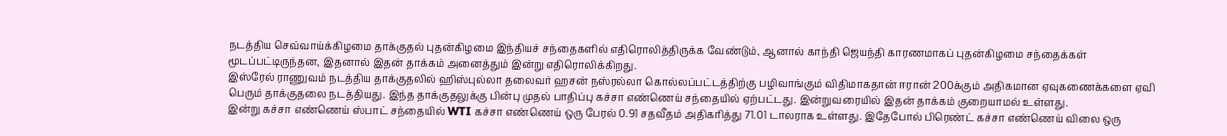நடத்திய செவ்வாய்க்கிழமை தாக்குதல் புதன்கிழமை இந்தியச் சந்தைகளில் எதிரொலித்திருக்க வேண்டும், ஆனால் காந்தி ஜெயந்தி காரணமாகப் புதன்கிழமை சந்தைக்கள் மூடப்பட்டிருந்தன, இதனால் இதன் தாக்கம் அனைத்தும் இன்று எதிரொலிக்கிறது.
இஸ்ரேல் ராணுவம் நடத்திய தாக்குதலில் ஹிஸ்புல்லா தலைவர் ஹசன் நஸ்ரல்லா கொல்லப்பட்டத்திற்கு பழிவாங்கும் விதிமாகதான் ஈரான் 200க்கும் அதிகமான ஏவுகணைக்களை ஏவி பெரும் தாக்குதலை நடத்தியது. இந்த தாக்குதலுக்கு பின்பு முதல் பாதிப்பு கச்சா எண்ணெய் சந்தையில் ஏற்பட்டது. இன்றுவரையில் இதன் தாக்கம் குறையாமல் உள்ளது.
இன்று கச்சா எண்ணெய் ஸ்பாட் சந்தையில் WTI கச்சா எண்ணெய் ஒரு பேரல் 0.91 சதவீதம் அதிகரித்து 71.01 டாலராக உள்ளது. இதேபோல் பிரெண்ட் கச்சா எண்ணெய் விலை ஒரு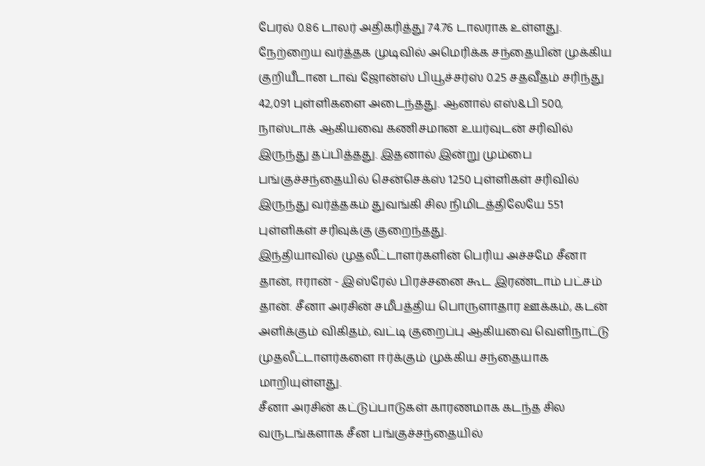பேரல் 0.86 டாலர் அதிகரித்து 74.76 டாலராக உள்ளது.
நேற்றைய வர்த்தக முடிவில் அமெரிக்க சந்தையின் முக்கிய குறியீடான டாவ் ஜோன்ஸ் பியூச்சர்ஸ் 0.25 சதவீதம் சரிந்து 42,091 புள்ளிகளை அடைந்தது. ஆனால் எஸ்&பி 500, நாஸ்டாக் ஆகியவை கணிசமான உயர்வுடன் சரிவில் இருந்து தப்பித்தது. இதனால் இன்று மும்பை பங்குச்சந்தையில் சென்செக்ஸ் 1250 புள்ளிகள் சரிவில் இருந்து வர்த்தகம் துவங்கி சில நிமிடத்திலேயே 551 புள்ளிகள் சரிவுக்கு குறைந்தது.
இந்தியாவில் முதலீட்டாளர்களின் பெரிய அச்சமே சீனா தான், ஈரான் - இஸ்ரேல் பிரச்சனை கூட இரண்டாம் பட்சம் தான். சீனா அரசின் சமீபத்திய பொருளாதார ஊக்கம், கடன் அளிக்கும் விகிதம், வட்டி குறைப்பு ஆகியவை வெளிநாட்டு முதலீட்டாளர்களை ஈர்க்கும் முக்கிய சந்தையாக மாறியுள்ளது.
சீனா அரசின் கட்டுப்பாடுகள் காரணமாக கடந்த சில வருடங்களாக சீன பங்குச்சந்தையில்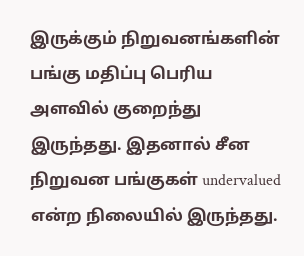இருக்கும் நிறுவனங்களின் பங்கு மதிப்பு பெரிய அளவில் குறைந்து இருந்தது. இதனால் சீன நிறுவன பங்குகள் undervalued என்ற நிலையில் இருந்தது.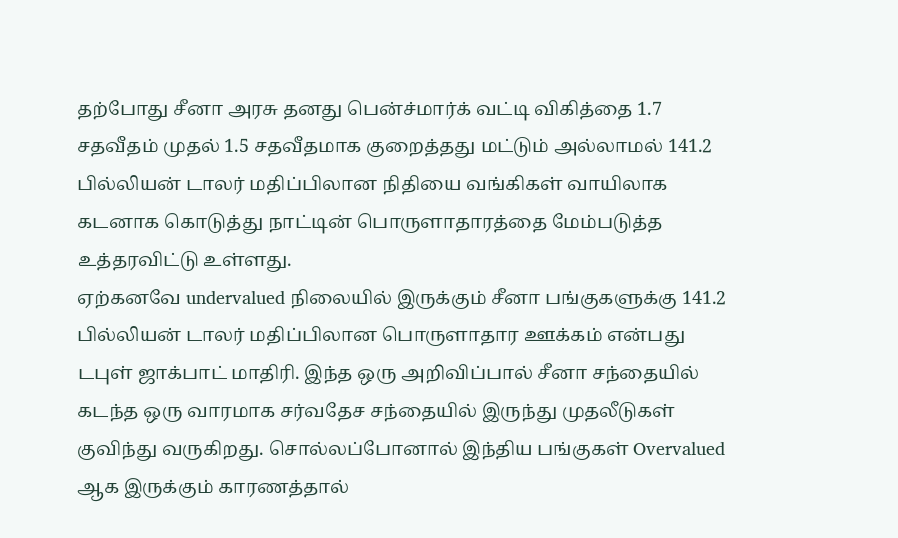தற்போது சீனா அரசு தனது பென்ச்மார்க் வட்டி விகித்தை 1.7 சதவீதம் முதல் 1.5 சதவீதமாக குறைத்தது மட்டும் அல்லாமல் 141.2 பில்லியன் டாலர் மதிப்பிலான நிதியை வங்கிகள் வாயிலாக கடனாக கொடுத்து நாட்டின் பொருளாதாரத்தை மேம்படுத்த உத்தரவிட்டு உள்ளது.
ஏற்கனவே undervalued நிலையில் இருக்கும் சீனா பங்குகளுக்கு 141.2 பில்லியன் டாலர் மதிப்பிலான பொருளாதார ஊக்கம் என்பது டபுள் ஜாக்பாட் மாதிரி. இந்த ஒரு அறிவிப்பால் சீனா சந்தையில் கடந்த ஒரு வாரமாக சர்வதேச சந்தையில் இருந்து முதலீடுகள் குவிந்து வருகிறது. சொல்லப்போனால் இந்திய பங்குகள் Overvalued ஆக இருக்கும் காரணத்தால்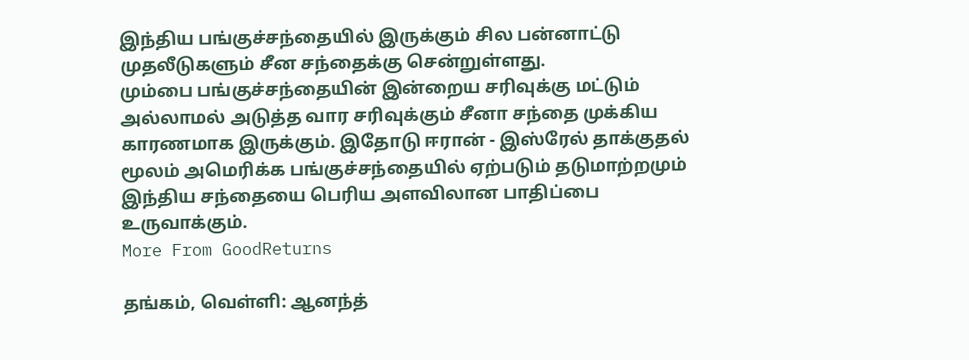இந்திய பங்குச்சந்தையில் இருக்கும் சில பன்னாட்டு முதலீடுகளும் சீன சந்தைக்கு சென்றுள்ளது.
மும்பை பங்குச்சந்தையின் இன்றைய சரிவுக்கு மட்டும் அல்லாமல் அடுத்த வார சரிவுக்கும் சீனா சந்தை முக்கிய காரணமாக இருக்கும். இதோடு ஈரான் - இஸ்ரேல் தாக்குதல் மூலம் அமெரிக்க பங்குச்சந்தையில் ஏற்படும் தடுமாற்றமும் இந்திய சந்தையை பெரிய அளவிலான பாதிப்பை உருவாக்கும்.
More From GoodReturns

தங்கம், வெள்ளி: ஆனந்த்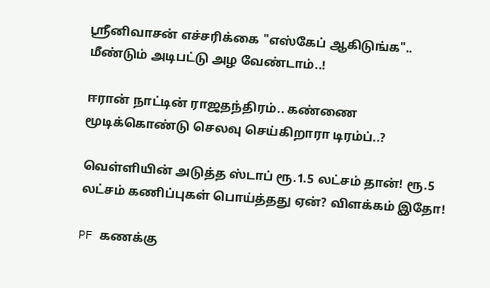ஸ்ரீனிவாசன் எச்சரிக்கை "எஸ்கேப் ஆகிடுங்க".. மீண்டும் அடிபட்டு அழ வேண்டாம்..!

ஈரான் நாட்டின் ராஜதந்திரம்.. கண்ணை மூடிக்கொண்டு செலவு செய்கிறாரா டிரம்ப்..?

வெள்ளியின் அடுத்த ஸ்டாப் ரூ.1.5 லட்சம் தான்! ரூ.5 லட்சம் கணிப்புகள் பொய்த்தது ஏன்? விளக்கம் இதோ!

PF கணக்கு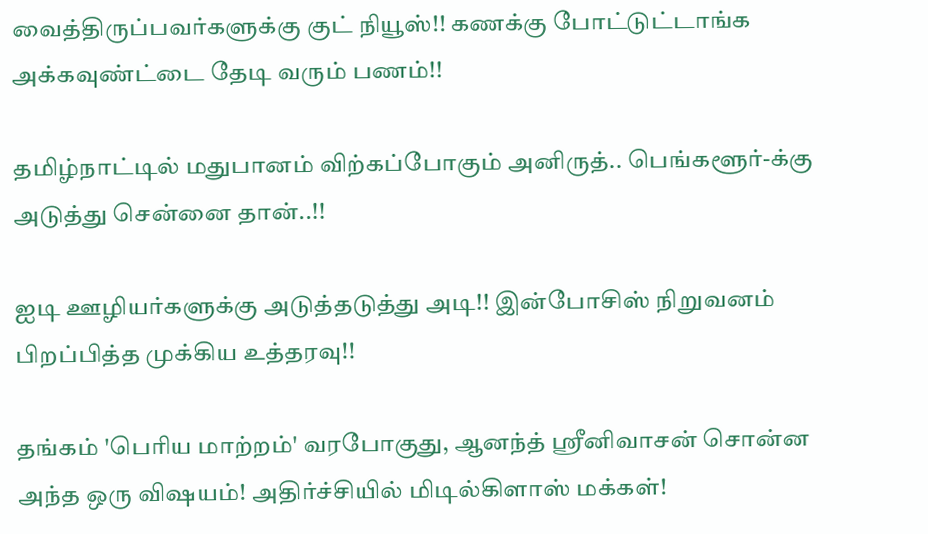வைத்திருப்பவர்களுக்கு குட் நியூஸ்!! கணக்கு போட்டுட்டாங்க அக்கவுண்ட்டை தேடி வரும் பணம்!!

தமிழ்நாட்டில் மதுபானம் விற்கப்போகும் அனிருத்.. பெங்களூர்-க்கு அடுத்து சென்னை தான்..!!

ஐடி ஊழியர்களுக்கு அடுத்தடுத்து அடி!! இன்போசிஸ் நிறுவனம் பிறப்பித்த முக்கிய உத்தரவு!!

தங்கம் 'பெரிய மாற்றம்' வரபோகுது, ஆனந்த் ஸ்ரீனிவாசன் சொன்ன அந்த ஒரு விஷயம்! அதிர்ச்சியில் மிடில்கிளாஸ் மக்கள்!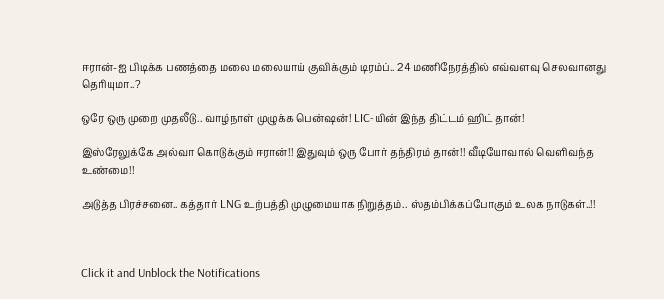ஈரான்-ஐ பிடிக்க பணத்தை மலை மலையாய் குவிக்கும் டிரம்ப்.. 24 மணிநேரத்தில் எவ்வளவு செலவானது தெரியுமா..?

ஒரே ஒரு முறை முதலீடு.. வாழ்நாள் முழுக்க பென்ஷன்! LIC-யின் இந்த திட்டம் ஹிட் தான்!

இஸ்ரேலுக்கே அல்வா கொடுக்கும் ஈரான்!! இதுவும் ஒரு போர் தந்திரம் தான்!! வீடியோவால் வெளிவந்த உண்மை!!

அடுத்த பிரச்சனை.. கத்தார் LNG உற்பத்தி முழுமையாக நிறுத்தம்.. ஸ்தம்பிக்கப்போகும் உலக நாடுகள்..!!



Click it and Unblock the Notifications